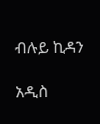ብሉይ ኪዳን

አዲስ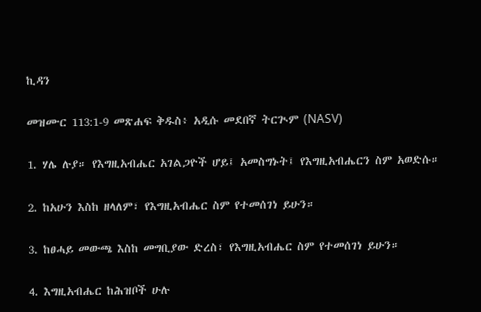ኪዳን

መዝሙር 113:1-9 መጽሐፍ ቅዱስ፥ አዲሱ መደበኛ ትርጒም (NASV)

1. ሃሌ ሉያ። የእግዚአብሔር አገልጋዮች ሆይ፤ አመስግኑት፤ የእግዚአብሔርን ስም አወድሱ።

2. ከአሁን እስከ ዘላለም፣ የእግዚአብሔር ስም የተመሰገነ ይሁን።

3. ከፀሓይ መውጫ እስከ መግቢያው ድረስ፣ የእግዚአብሔር ስም የተመሰገነ ይሁን።

4. እግዚአብሔር ከሕዝቦች ሁሉ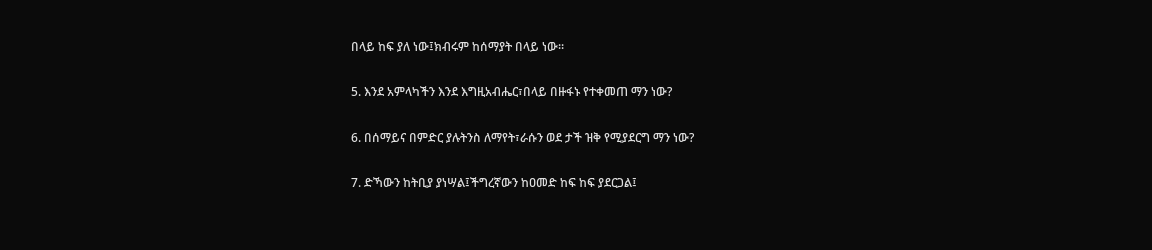በላይ ከፍ ያለ ነው፤ክብሩም ከሰማያት በላይ ነው።

5. እንደ አምላካችን እንደ እግዚአብሔር፣በላይ በዙፋኑ የተቀመጠ ማን ነው?

6. በሰማይና በምድር ያሉትንስ ለማየት፣ራሱን ወደ ታች ዝቅ የሚያደርግ ማን ነው?

7. ድኻውን ከትቢያ ያነሣል፤ችግረኛውን ከዐመድ ከፍ ከፍ ያደርጋል፤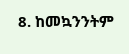8. ከመኳንንትም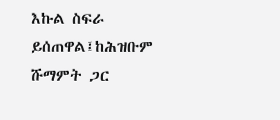እኩል ስፍራ ይሰጠዋል፤ከሕዝቡም ሹማምት ጋር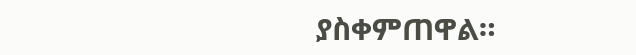ያስቀምጠዋል።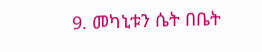9. መካኒቱን ሴት በቤት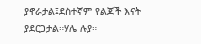ያኖራታል፤ደስተኛም የልጆች እናት ያደርጋታል።ሃሌ ሉያ።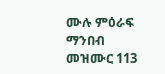ሙሉ ምዕራፍ ማንበብ መዝሙር 113